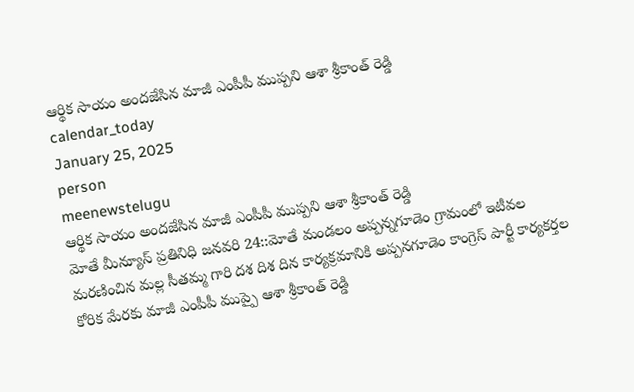ఆర్థిక సాయం అందజేసిన మాజీ ఎంపీపీ ముప్పని ఆశా శ్రీకాంత్ రెడ్డి
calendar_today
January 25, 2025
person
meenewstelugu
ఆర్థిక సాయం అందజేసిన మాజీ ఎంపీపీ ముప్పని ఆశా శ్రీకాంత్ రెడ్డి
మోతే మీన్యూస్ ప్రతినిధి జనవరి 24::మోతే మండలం అప్పన్నగూడెం గ్రామంలో ఇటీవల మరణించిన మల్ల సీతమ్మ గారి దశ దిశ దిన కార్యక్రమానికి అప్పనగూడెం కాంగ్రెస్ పార్టీ కార్యకర్తల కోరిక మేరకు మాజీ ఎంపీపీ ముప్పై ఆశా శ్రీకాంత్ రెడ్డి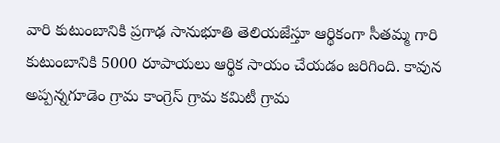వారి కుటుంబానికి ప్రగాఢ సానుభూతి తెలియజేస్తూ ఆర్థికంగా సీతమ్మ గారి కుటుంబానికి 5000 రూపాయలు ఆర్థిక సాయం చేయడం జరిగింది. కావున అప్పన్నగూడెం గ్రామ కాంగ్రెస్ గ్రామ కమిటీ గ్రామ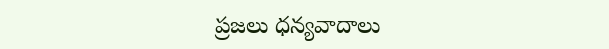ప్రజలు ధన్యవాదాలు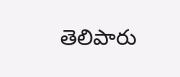తెలిపారు